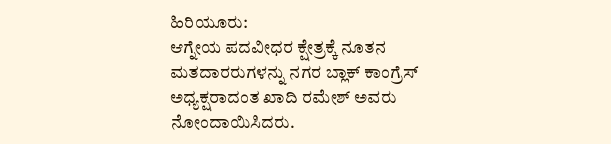ಹಿರಿಯೂರು:
ಆಗ್ನೇಯ ಪದವೀಧರ ಕ್ಷೇತ್ರಕ್ಕೆ ನೂತನ ಮತದಾರರುಗಳನ್ನು ನಗರ ಬ್ಲಾಕ್ ಕಾಂಗ್ರೆಸ್ ಅಧ್ಯಕ್ಷರಾದಂತ ಖಾದಿ ರಮೇಶ್ ಅವರು ನೋಂದಾಯಿಸಿದರು.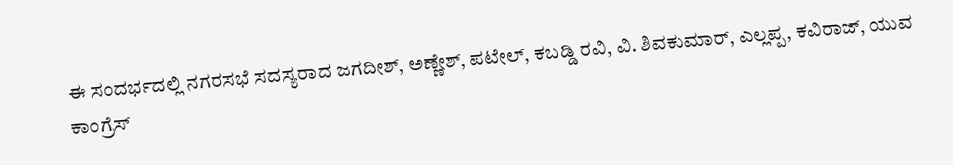ಈ ಸಂದರ್ಭದಲ್ಲಿ ನಗರಸಭೆ ಸದಸ್ಯರಾದ ಜಗದೀಶ್, ಅಣ್ಣೇಶ್, ಪಟೇಲ್, ಕಬಡ್ಡಿ ರವಿ, ವಿ. ಶಿವಕುಮಾರ್, ಎಲ್ಲಪ್ಪ, ಕವಿರಾಜ್, ಯುವ ಕಾಂಗ್ರೆಸ್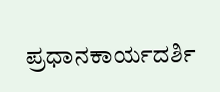ಪ್ರಧಾನಕಾರ್ಯದರ್ಶಿ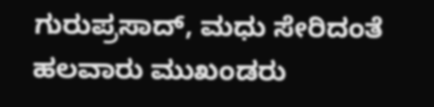ಗುರುಪ್ರಸಾದ್, ಮಧು ಸೇರಿದಂತೆ ಹಲವಾರು ಮುಖಂಡರು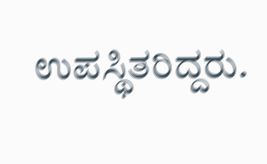ಉಪಸ್ಥಿತರಿದ್ದರು.